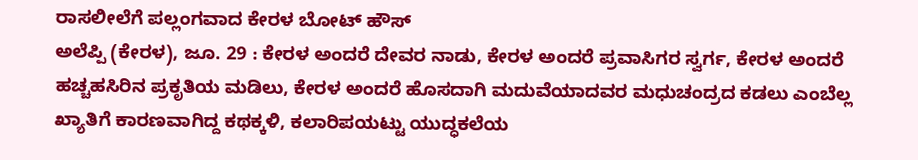ರಾಸಲೀಲೆಗೆ ಪಲ್ಲಂಗವಾದ ಕೇರಳ ಬೋಟ್ ಹೌಸ್
ಅಲೆಪ್ಪಿ (ಕೇರಳ), ಜೂ. 29 : ಕೇರಳ ಅಂದರೆ ದೇವರ ನಾಡು, ಕೇರಳ ಅಂದರೆ ಪ್ರವಾಸಿಗರ ಸ್ವರ್ಗ, ಕೇರಳ ಅಂದರೆ ಹಚ್ಚಹಸಿರಿನ ಪ್ರಕೃತಿಯ ಮಡಿಲು, ಕೇರಳ ಅಂದರೆ ಹೊಸದಾಗಿ ಮದುವೆಯಾದವರ ಮಧುಚಂದ್ರದ ಕಡಲು ಎಂಬೆಲ್ಲ ಖ್ಯಾತಿಗೆ ಕಾರಣವಾಗಿದ್ದ ಕಥಕ್ಕಳಿ, ಕಲಾರಿಪಯಟ್ಟು ಯುದ್ಧಕಲೆಯ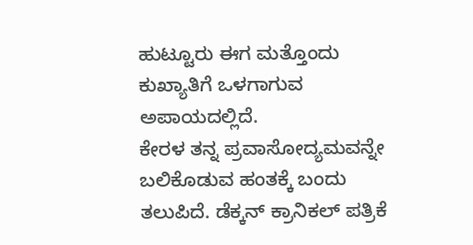ಹುಟ್ಟೂರು ಈಗ ಮತ್ತೊಂದು ಕುಖ್ಯಾತಿಗೆ ಒಳಗಾಗುವ ಅಪಾಯದಲ್ಲಿದೆ.
ಕೇರಳ ತನ್ನ ಪ್ರವಾಸೋದ್ಯಮವನ್ನೇ ಬಲಿಕೊಡುವ ಹಂತಕ್ಕೆ ಬಂದು ತಲುಪಿದೆ. ಡೆಕ್ಕನ್ ಕ್ರಾನಿಕಲ್ ಪತ್ರಿಕೆ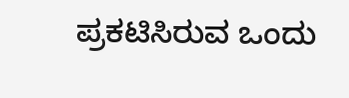ಪ್ರಕಟಿಸಿರುವ ಒಂದು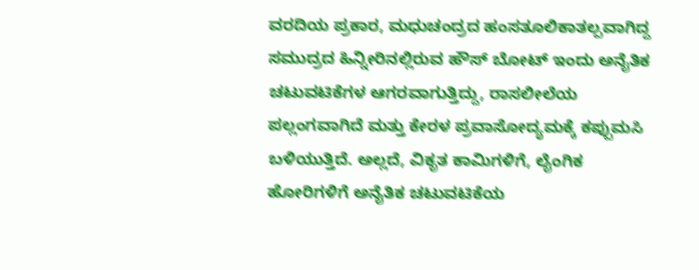ವರದಿಯ ಪ್ರಕಾರ, ಮಧುಚಂದ್ರದ ಹಂಸತೂಲಿಕಾತಲ್ಪವಾಗಿದ್ದ ಸಮುದ್ರದ ಹಿನ್ನೀರಿನಲ್ಲಿರುವ ಹೌಸ್ ಬೋಟ್ ಇಂದು ಅನೈತಿಕ ಚಟುವಟಿಕೆಗಳ ಆಗರವಾಗುತ್ತಿದ್ದು, ರಾಸಲೀಲೆಯ ಪಲ್ಲಂಗವಾಗಿದೆ ಮತ್ತು ಕೇರಳ ಪ್ರವಾಸೋದ್ಯಮಕ್ಕೆ ಕಪ್ಪುಮಸಿ ಬಳಿಯುತ್ತಿದೆ. ಅಲ್ಲದೆ, ವಿಕೃತ ಕಾಮಿಗಳಿಗೆ, ಲೈಂಗಿಕ ಹೋರಿಗಳಿಗೆ ಅನೈತಿಕ ಚಟುವಟಿಕೆಯ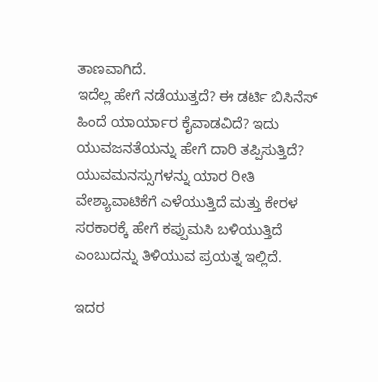ತಾಣವಾಗಿದೆ.
ಇದೆಲ್ಲ ಹೇಗೆ ನಡೆಯುತ್ತದೆ? ಈ ಡರ್ಟಿ ಬಿಸಿನೆಸ್ ಹಿಂದೆ ಯಾರ್ಯಾರ ಕೈವಾಡವಿದೆ? ಇದು ಯುವಜನತೆಯನ್ನು ಹೇಗೆ ದಾರಿ ತಪ್ಪಿಸುತ್ತಿದೆ? ಯುವಮನಸ್ಸುಗಳನ್ನು ಯಾರ ರೀತಿ ವೇಶ್ಯಾವಾಟಿಕೆಗೆ ಎಳೆಯುತ್ತಿದೆ ಮತ್ತು ಕೇರಳ ಸರಕಾರಕ್ಕೆ ಹೇಗೆ ಕಪ್ಪುಮಸಿ ಬಳಿಯುತ್ತಿದೆ ಎಂಬುದನ್ನು ತಿಳಿಯುವ ಪ್ರಯತ್ನ ಇಲ್ಲಿದೆ.

ಇದರ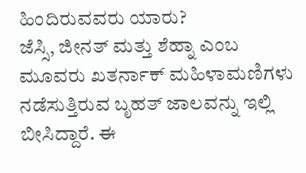ಹಿಂದಿರುವವರು ಯಾರು?
ಜೆಸ್ಸಿ, ಜೀನತ್ ಮತ್ತು ಶೆಹ್ನಾ ಎಂಬ ಮೂವರು ಖತರ್ನಾಕ್ ಮಹಿಳಾಮಣಿಗಳು ನಡೆಸುತ್ತಿರುವ ಬೃಹತ್ ಜಾಲವನ್ನು ಇಲ್ಲಿ ಬೀಸಿದ್ದಾರೆ. ಈ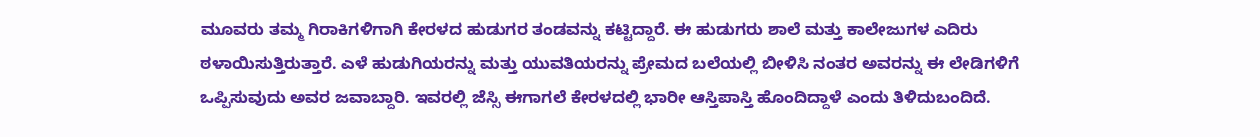ಮೂವರು ತಮ್ಮ ಗಿರಾಕಿಗಳಿಗಾಗಿ ಕೇರಳದ ಹುಡುಗರ ತಂಡವನ್ನು ಕಟ್ಟಿದ್ದಾರೆ. ಈ ಹುಡುಗರು ಶಾಲೆ ಮತ್ತು ಕಾಲೇಜುಗಳ ಎದಿರು ಠಳಾಯಿಸುತ್ತಿರುತ್ತಾರೆ. ಎಳೆ ಹುಡುಗಿಯರನ್ನು ಮತ್ತು ಯುವತಿಯರನ್ನು ಪ್ರೇಮದ ಬಲೆಯಲ್ಲಿ ಬೀಳಿಸಿ ನಂತರ ಅವರನ್ನು ಈ ಲೇಡಿಗಳಿಗೆ ಒಪ್ಪಿಸುವುದು ಅವರ ಜವಾಬ್ದಾರಿ. ಇವರಲ್ಲಿ ಜೆಸ್ಸಿ ಈಗಾಗಲೆ ಕೇರಳದಲ್ಲಿ ಭಾರೀ ಆಸ್ತಿಪಾಸ್ತಿ ಹೊಂದಿದ್ದಾಳೆ ಎಂದು ತಿಳಿದುಬಂದಿದೆ.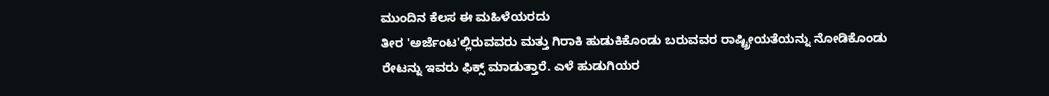ಮುಂದಿನ ಕೆಲಸ ಈ ಮಹಿಳೆಯರದು
ತೀರ 'ಅರ್ಜೆಂಟ'ಲ್ಲಿರುವವರು ಮತ್ತು ಗಿರಾಕಿ ಹುಡುಕಿಕೊಂಡು ಬರುವವರ ರಾಷ್ಟ್ರೀಯತೆಯನ್ನು ನೋಡಿಕೊಂಡು ರೇಟನ್ನು ಇವರು ಫಿಕ್ಸ್ ಮಾಡುತ್ತಾರೆ. ಎಳೆ ಹುಡುಗಿಯರ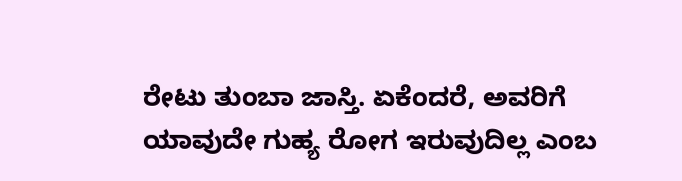ರೇಟು ತುಂಬಾ ಜಾಸ್ತಿ. ಏಕೆಂದರೆ, ಅವರಿಗೆ ಯಾವುದೇ ಗುಹ್ಯ ರೋಗ ಇರುವುದಿಲ್ಲ ಎಂಬ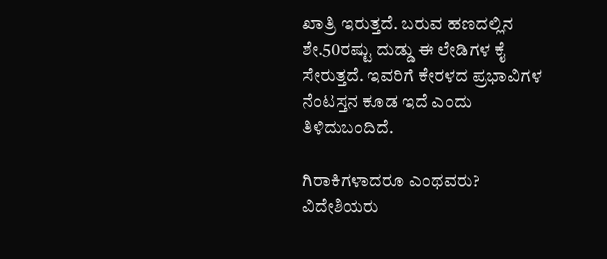ಖಾತ್ರಿ ಇರುತ್ತದೆ. ಬರುವ ಹಣದಲ್ಲಿನ ಶೇ.50ರಷ್ಟು ದುಡ್ಡು ಈ ಲೇಡಿಗಳ ಕೈ ಸೇರುತ್ತದೆ. ಇವರಿಗೆ ಕೇರಳದ ಪ್ರಭಾವಿಗಳ ನೆಂಟಸ್ತನ ಕೂಡ ಇದೆ ಎಂದು ತಿಳಿದುಬಂದಿದೆ.

ಗಿರಾಕಿಗಳಾದರೂ ಎಂಥವರು?
ವಿದೇಶಿಯರು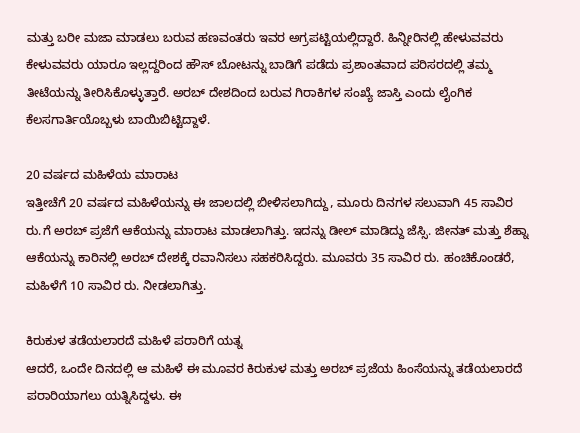ಮತ್ತು ಬರೀ ಮಜಾ ಮಾಡಲು ಬರುವ ಹಣವಂತರು ಇವರ ಅಗ್ರಪಟ್ಟಿಯಲ್ಲಿದ್ದಾರೆ. ಹಿನ್ನೀರಿನಲ್ಲಿ ಹೇಳುವವರು ಕೇಳುವವರು ಯಾರೂ ಇಲ್ಲದ್ದರಿಂದ ಹೌಸ್ ಬೋಟನ್ನು ಬಾಡಿಗೆ ಪಡೆದು ಪ್ರಶಾಂತವಾದ ಪರಿಸರದಲ್ಲಿ ತಮ್ಮ ತೀಟೆಯನ್ನು ತೀರಿಸಿಕೊಳ್ಳುತ್ತಾರೆ. ಅರಬ್ ದೇಶದಿಂದ ಬರುವ ಗಿರಾಕಿಗಳ ಸಂಖ್ಯೆ ಜಾಸ್ತಿ ಎಂದು ಲೈಂಗಿಕ ಕೆಲಸಗಾರ್ತಿಯೊಬ್ಬಳು ಬಾಯಿಬಿಟ್ಟಿದ್ದಾಳೆ.

20 ವರ್ಷದ ಮಹಿಳೆಯ ಮಾರಾಟ
ಇತ್ತೀಚೆಗೆ 20 ವರ್ಷದ ಮಹಿಳೆಯನ್ನು ಈ ಜಾಲದಲ್ಲಿ ಬೀಳಿಸಲಾಗಿದ್ದು, ಮೂರು ದಿನಗಳ ಸಲುವಾಗಿ 45 ಸಾವಿರ ರು.ಗೆ ಅರಬ್ ಪ್ರಜೆಗೆ ಆಕೆಯನ್ನು ಮಾರಾಟ ಮಾಡಲಾಗಿತ್ತು. ಇದನ್ನು ಡೀಲ್ ಮಾಡಿದ್ದು ಜೆಸ್ಸಿ. ಜೀನತ್ ಮತ್ತು ಶೆಹ್ನಾ ಆಕೆಯನ್ನು ಕಾರಿನಲ್ಲಿ ಅರಬ್ ದೇಶಕ್ಕೆ ರವಾನಿಸಲು ಸಹಕರಿಸಿದ್ದರು. ಮೂವರು 35 ಸಾವಿರ ರು. ಹಂಚಿಕೊಂಡರೆ, ಮಹಿಳೆಗೆ 10 ಸಾವಿರ ರು. ನೀಡಲಾಗಿತ್ತು.

ಕಿರುಕುಳ ತಡೆಯಲಾರದೆ ಮಹಿಳೆ ಪರಾರಿಗೆ ಯತ್ನ
ಆದರೆ, ಒಂದೇ ದಿನದಲ್ಲಿ ಆ ಮಹಿಳೆ ಈ ಮೂವರ ಕಿರುಕುಳ ಮತ್ತು ಅರಬ್ ಪ್ರಜೆಯ ಹಿಂಸೆಯನ್ನು ತಡೆಯಲಾರದೆ ಪರಾರಿಯಾಗಲು ಯತ್ನಿಸಿದ್ದಳು. ಈ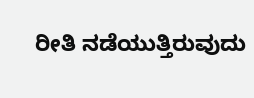ರೀತಿ ನಡೆಯುತ್ತಿರುವುದು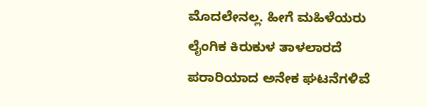ಮೊದಲೇನಲ್ಲ. ಹೀಗೆ ಮಹಿಳೆಯರು ಲೈಂಗಿಕ ಕಿರುಕುಳ ತಾಳಲಾರದೆ ಪರಾರಿಯಾದ ಅನೇಕ ಘಟನೆಗಳಿವೆ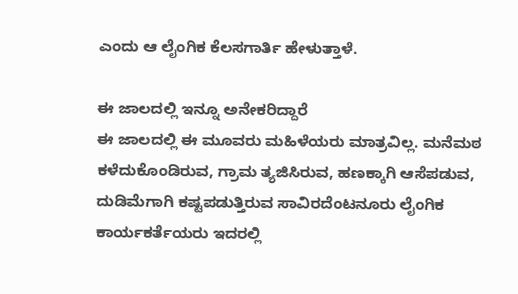ಎಂದು ಆ ಲೈಂಗಿಕ ಕೆಲಸಗಾರ್ತಿ ಹೇಳುತ್ತಾಳೆ.

ಈ ಜಾಲದಲ್ಲಿ ಇನ್ನೂ ಅನೇಕರಿದ್ದಾರೆ
ಈ ಜಾಲದಲ್ಲಿ ಈ ಮೂವರು ಮಹಿಳೆಯರು ಮಾತ್ರವಿಲ್ಲ. ಮನೆಮಠ ಕಳೆದುಕೊಂಡಿರುವ, ಗ್ರಾಮ ತ್ಯಜಿಸಿರುವ, ಹಣಕ್ಕಾಗಿ ಆಸೆಪಡುವ, ದುಡಿಮೆಗಾಗಿ ಕಷ್ಟಪಡುತ್ತಿರುವ ಸಾವಿರದೆಂಟನೂರು ಲೈಂಗಿಕ ಕಾರ್ಯಕರ್ತೆಯರು ಇದರಲ್ಲಿ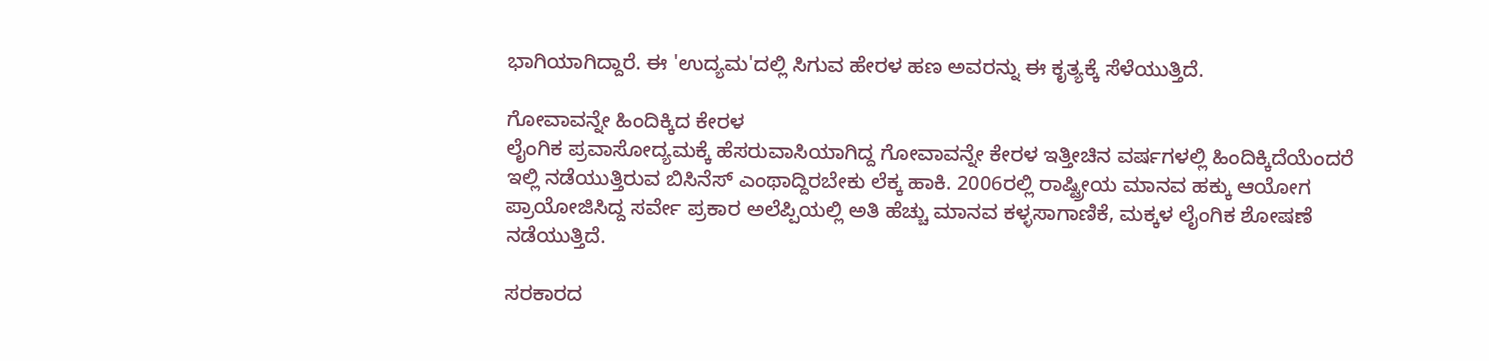ಭಾಗಿಯಾಗಿದ್ದಾರೆ. ಈ 'ಉದ್ಯಮ'ದಲ್ಲಿ ಸಿಗುವ ಹೇರಳ ಹಣ ಅವರನ್ನು ಈ ಕೃತ್ಯಕ್ಕೆ ಸೆಳೆಯುತ್ತಿದೆ.

ಗೋವಾವನ್ನೇ ಹಿಂದಿಕ್ಕಿದ ಕೇರಳ
ಲೈಂಗಿಕ ಪ್ರವಾಸೋದ್ಯಮಕ್ಕೆ ಹೆಸರುವಾಸಿಯಾಗಿದ್ದ ಗೋವಾವನ್ನೇ ಕೇರಳ ಇತ್ತೀಚಿನ ವರ್ಷಗಳಲ್ಲಿ ಹಿಂದಿಕ್ಕಿದೆಯೆಂದರೆ ಇಲ್ಲಿ ನಡೆಯುತ್ತಿರುವ ಬಿಸಿನೆಸ್ ಎಂಥಾದ್ದಿರಬೇಕು ಲೆಕ್ಕ ಹಾಕಿ. 2006ರಲ್ಲಿ ರಾಷ್ಟ್ರೀಯ ಮಾನವ ಹಕ್ಕು ಆಯೋಗ ಪ್ರಾಯೋಜಿಸಿದ್ದ ಸರ್ವೇ ಪ್ರಕಾರ ಅಲೆಪ್ಪಿಯಲ್ಲಿ ಅತಿ ಹೆಚ್ಚು ಮಾನವ ಕಳ್ಳಸಾಗಾಣಿಕೆ, ಮಕ್ಕಳ ಲೈಂಗಿಕ ಶೋಷಣೆ ನಡೆಯುತ್ತಿದೆ.

ಸರಕಾರದ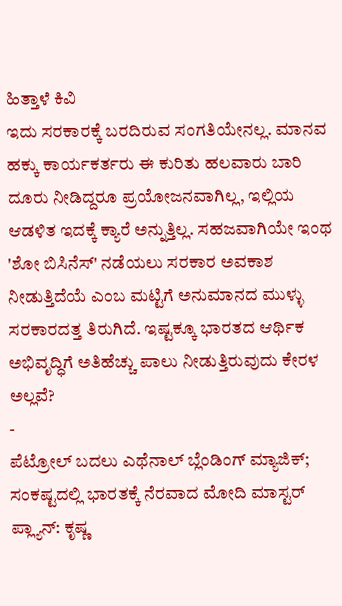ಹಿತ್ತಾಳೆ ಕಿವಿ
ಇದು ಸರಕಾರಕ್ಕೆ ಬರದಿರುವ ಸಂಗತಿಯೇನಲ್ಲ. ಮಾನವ ಹಕ್ಕು ಕಾರ್ಯಕರ್ತರು ಈ ಕುರಿತು ಹಲವಾರು ಬಾರಿ ದೂರು ನೀಡಿದ್ದರೂ ಪ್ರಯೋಜನವಾಗಿಲ್ಲ, ಇಲ್ಲಿಯ ಆಡಳಿತ ಇದಕ್ಕೆ ಕ್ಯಾರೆ ಅನ್ನುತ್ತಿಲ್ಲ. ಸಹಜವಾಗಿಯೇ ಇಂಥ 'ಶೋ ಬಿಸಿನೆಸ್' ನಡೆಯಲು ಸರಕಾರ ಅವಕಾಶ ನೀಡುತ್ತಿದೆಯೆ ಎಂಬ ಮಟ್ಟಿಗೆ ಅನುಮಾನದ ಮುಳ್ಳು ಸರಕಾರದತ್ತ ತಿರುಗಿದೆ. ಇಷ್ಟಕ್ಕೂ ಭಾರತದ ಆರ್ಥಿಕ ಅಭಿವೃದ್ಧಿಗೆ ಅತಿಹೆಚ್ಚು ಪಾಲು ನೀಡುತ್ತಿರುವುದು ಕೇರಳ ಅಲ್ಲವೆ?
-
ಪೆಟ್ರೋಲ್ ಬದಲು ಎಥೆನಾಲ್ ಬ್ಲೆಂಡಿಂಗ್ ಮ್ಯಾಜಿಕ್; ಸಂಕಷ್ಟದಲ್ಲಿ ಭಾರತಕ್ಕೆ ನೆರವಾದ ಮೋದಿ ಮಾಸ್ಟರ್ ಪ್ಲ್ಯಾನ್: ಕೃಷ್ಣ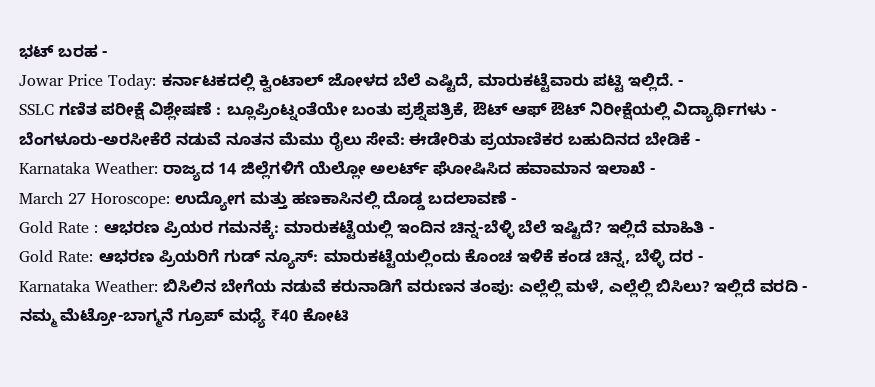ಭಟ್ ಬರಹ -
Jowar Price Today: ಕರ್ನಾಟಕದಲ್ಲಿ ಕ್ವಿಂಟಾಲ್ ಜೋಳದ ಬೆಲೆ ಎಷ್ಟಿದೆ, ಮಾರುಕಟ್ಟೆವಾರು ಪಟ್ಟಿ ಇಲ್ಲಿದೆ. -
SSLC ಗಣಿತ ಪರೀಕ್ಷೆ ವಿಶ್ಲೇಷಣೆ : ಬ್ಲೂಪ್ರಿಂಟ್ನಂತೆಯೇ ಬಂತು ಪ್ರಶ್ನೆಪತ್ರಿಕೆ, ಔಟ್ ಆಫ್ ಔಟ್ ನಿರೀಕ್ಷೆಯಲ್ಲಿ ವಿದ್ಯಾರ್ಥಿಗಳು -
ಬೆಂಗಳೂರು-ಅರಸೀಕೆರೆ ನಡುವೆ ನೂತನ ಮೆಮು ರೈಲು ಸೇವೆ: ಈಡೇರಿತು ಪ್ರಯಾಣಿಕರ ಬಹುದಿನದ ಬೇಡಿಕೆ -
Karnataka Weather: ರಾಜ್ಯದ 14 ಜಿಲ್ಲೆಗಳಿಗೆ ಯೆಲ್ಲೋ ಅಲರ್ಟ್ ಘೋಷಿಸಿದ ಹವಾಮಾನ ಇಲಾಖೆ -
March 27 Horoscope: ಉದ್ಯೋಗ ಮತ್ತು ಹಣಕಾಸಿನಲ್ಲಿ ದೊಡ್ಡ ಬದಲಾವಣೆ -
Gold Rate : ಆಭರಣ ಪ್ರಿಯರ ಗಮನಕ್ಕೆ: ಮಾರುಕಟ್ಟೆಯಲ್ಲಿ ಇಂದಿನ ಚಿನ್ನ-ಬೆಳ್ಳಿ ಬೆಲೆ ಇಷ್ಟಿದೆ? ಇಲ್ಲಿದೆ ಮಾಹಿತಿ -
Gold Rate: ಆಭರಣ ಪ್ರಿಯರಿಗೆ ಗುಡ್ ನ್ಯೂಸ್: ಮಾರುಕಟ್ಟೆಯಲ್ಲಿಂದು ಕೊಂಚ ಇಳಿಕೆ ಕಂಡ ಚಿನ್ನ, ಬೆಳ್ಳಿ ದರ -
Karnataka Weather: ಬಿಸಿಲಿನ ಬೇಗೆಯ ನಡುವೆ ಕರುನಾಡಿಗೆ ವರುಣನ ತಂಪು: ಎಲ್ಲೆಲ್ಲಿ ಮಳೆ, ಎಲ್ಲೆಲ್ಲಿ ಬಿಸಿಲು? ಇಲ್ಲಿದೆ ವರದಿ -
ನಮ್ಮ ಮೆಟ್ರೋ-ಬಾಗ್ಮನೆ ಗ್ರೂಪ್ ಮಧ್ಯೆ ₹40 ಕೋಟಿ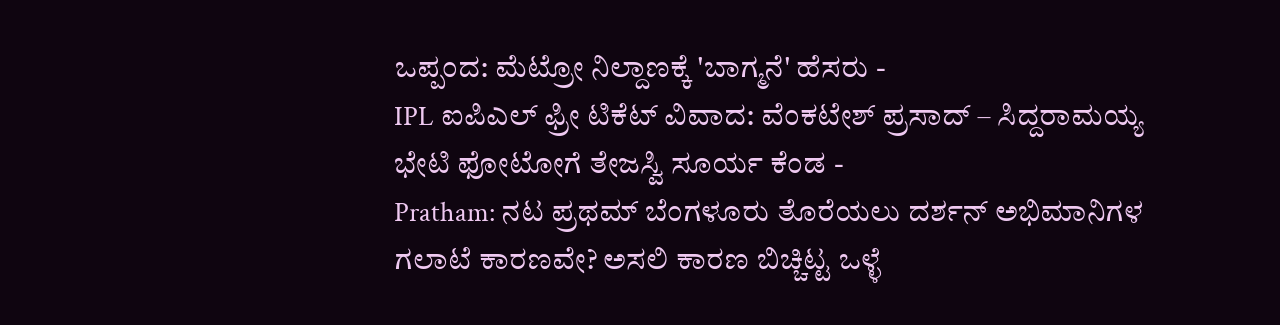ಒಪ್ಪಂದ: ಮೆಟ್ರೋ ನಿಲ್ದಾಣಕ್ಕೆ 'ಬಾಗ್ಮನೆ' ಹೆಸರು -
IPL ಐಪಿಎಲ್ ಫ್ರೀ ಟಿಕೆಟ್ ವಿವಾದ: ವೆಂಕಟೇಶ್ ಪ್ರಸಾದ್ – ಸಿದ್ದರಾಮಯ್ಯ ಭೇಟಿ ಫೋಟೋಗೆ ತೇಜಸ್ವಿ ಸೂರ್ಯ ಕೆಂಡ -
Pratham: ನಟ ಪ್ರಥಮ್ ಬೆಂಗಳೂರು ತೊರೆಯಲು ದರ್ಶನ್ ಅಭಿಮಾನಿಗಳ ಗಲಾಟೆ ಕಾರಣವೇ? ಅಸಲಿ ಕಾರಣ ಬಿಚ್ಚಿಟ್ಟ ಒಳ್ಳೆ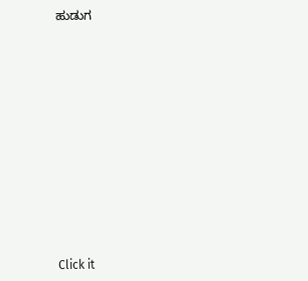ಹುಡುಗ












Click it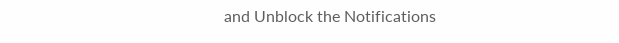and Unblock the Notifications